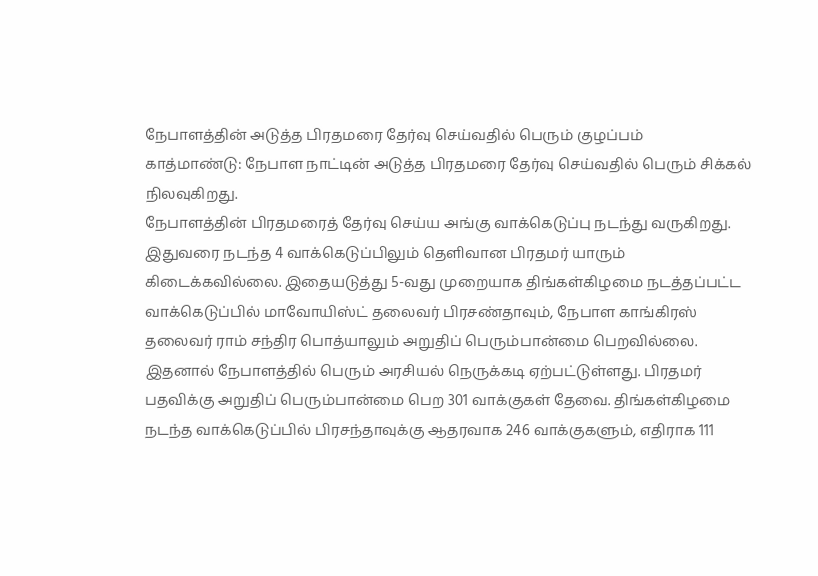நேபாளத்தின் அடுத்த பிரதமரை தேர்வு செய்வதில் பெரும் குழப்பம்
காத்மாண்டு: நேபாள நாட்டின் அடுத்த பிரதமரை தேர்வு செய்வதில் பெரும் சிக்கல் நிலவுகிறது.
நேபாளத்தின் பிரதமரைத் தேர்வு செய்ய அங்கு வாக்கெடுப்பு நடந்து வருகிறது. இதுவரை நடந்த 4 வாக்கெடுப்பிலும் தெளிவான பிரதமர் யாரும் கிடைக்கவில்லை. இதையடுத்து 5-வது முறையாக திங்கள்கிழமை நடத்தப்பட்ட வாக்கெடுப்பில் மாவோயிஸ்ட் தலைவர் பிரசண்தாவும், நேபாள காங்கிரஸ் தலைவர் ராம் சந்திர பொத்யாலும் அறுதிப் பெரும்பான்மை பெறவில்லை.
இதனால் நேபாளத்தில் பெரும் அரசியல் நெருக்கடி ஏற்பட்டுள்ளது. பிரதமர் பதவிக்கு அறுதிப் பெரும்பான்மை பெற 301 வாக்குகள் தேவை. திங்கள்கிழமை நடந்த வாக்கெடுப்பில் பிரசந்தாவுக்கு ஆதரவாக 246 வாக்குகளும், எதிராக 111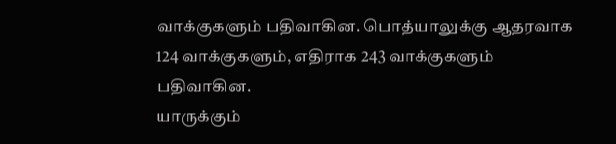வாக்குகளும் பதிவாகின. பொத்யாலுக்கு ஆதரவாக 124 வாக்குகளும், எதிராக 243 வாக்குகளும் பதிவாகின.
யாருக்கும்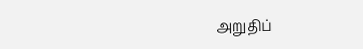அறுதிப்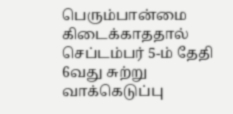பெரும்பான்மை கிடைக்காததால் செப்டம்பர் 5-ம் தேதி 6வது சுற்று வாக்கெடுப்பு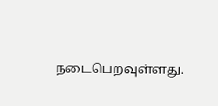நடைபெறவுள்ளது.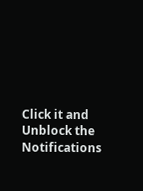Click it and Unblock the Notifications